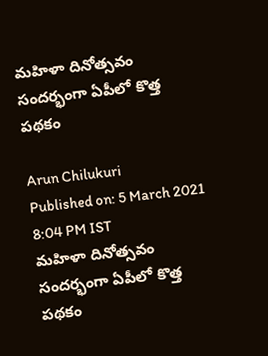మహిళా దినోత్సవం సందర్భంగా ఏపీలో కొత్త పథకం

Arun Chilukuri
Published on: 5 March 2021 8:04 PM IST
మహిళా దినోత్సవం సందర్భంగా ఏపీలో కొత్త పథకం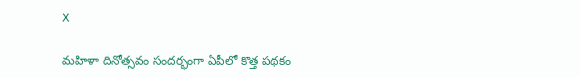X

మహిళా దినోత్సవం సందర్భంగా ఏపీలో కొత్త పథకం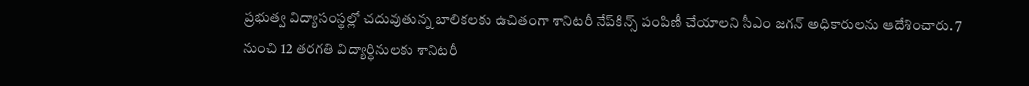ప్రభుత్వ విద్యాసంస్థల్లో చదువుతున్న బాలికలకు ఉచితంగా శానిటరీ నేప్‌కిన్స్‌ పంపిణీ చేయాలని సీఎం జగన్ అధికారులను ఆదేశించారు. 7 నుంచి 12 తరగతి విద్యార్ధినులకు శానిటరీ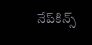నేప్‌కిన్స్‌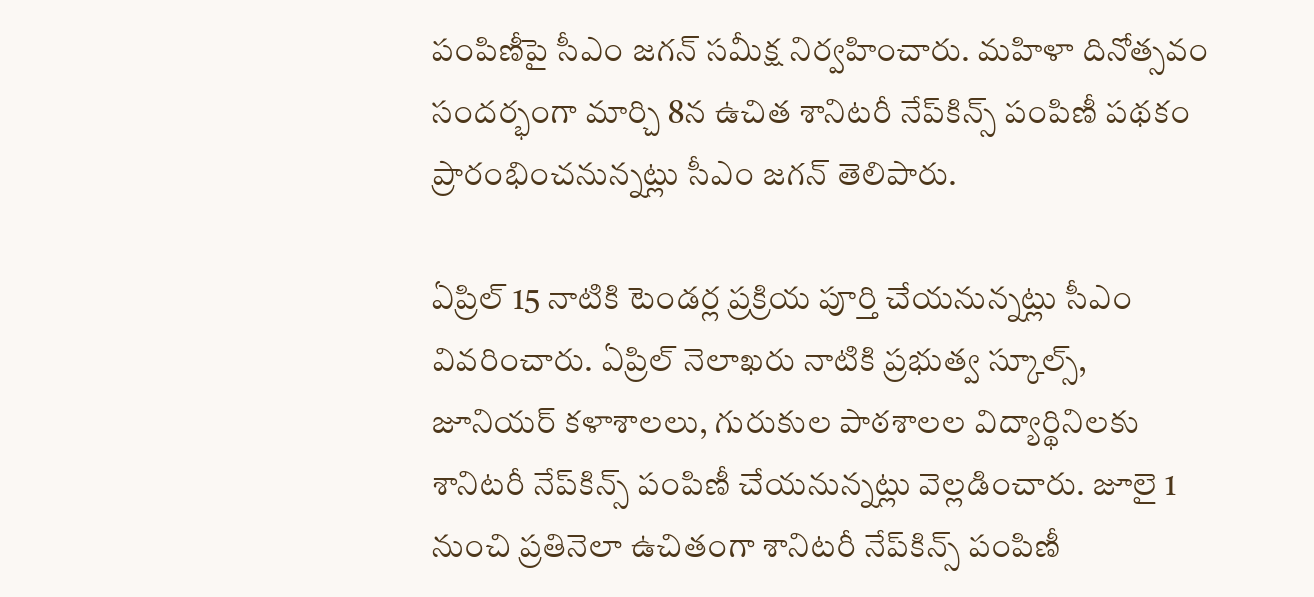పంపిణీపై సీఎం జగన్ సమీక్ష నిర్వహించారు. మహిళా దినోత్సవం సందర్భంగా మార్చి 8న ఉచిత శానిటరీ నేప్‌కిన్స్‌ పంపిణీ పథకం ప్రారంభించనున్నట్లు సీఎం జగన్ తెలిపారు.

ఏప్రిల్ 15 నాటికి టెండర్ల ప్రక్రియ పూర్తి చేయనున్నట్లు సీఎం వివరించారు. ఏప్రిల్ నెలాఖరు నాటికి ప్రభుత్వ స్కూల్స్, జూనియర్‌ కళాశాలలు, గురుకుల పాఠశాలల విద్యార్థినిలకు శానిటరీ నేప్‌కిన్స్‌ పంపిణీ చేయనున్నట్లు వెల్లడించారు. జూలై 1 నుంచి ప్రతినెలా ఉచితంగా శానిటరీ నేప్‌కిన్స్‌ పంపిణీ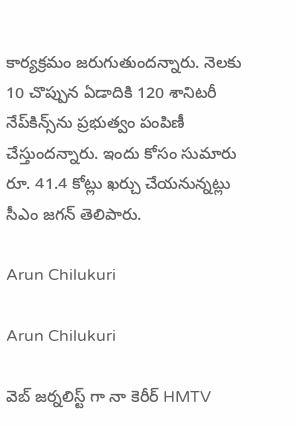కార్యక్రమం జరుగుతుందన్నారు. నెలకు 10 చొప్పున ఏడాదికి 120 శానిటరీ నేప్‌కిన్స్‌ను ప్రభుత్వం‌ పంపిణీ చేస్తుందన్నారు. ఇందు కోసం సుమారు రూ. 41.4 కోట్లు ఖర్చు చేయనున్నట్లు సీఎం జగన్ తెలిపారు.

Arun Chilukuri

Arun Chilukuri

వెబ్ జర్నలిస్ట్ గా నా కెరీర్ HMTV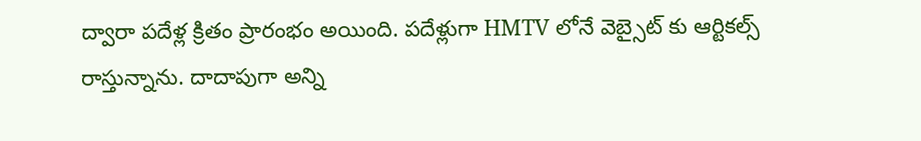ద్వారా పదేళ్ల క్రితం ప్రారంభం అయింది. పదేళ్లుగా HMTV లోనే వెబ్సైట్ కు ఆర్టికల్స్ రాస్తున్నాను. దాదాపుగా అన్ని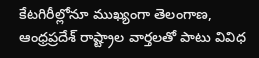కేటగిరీల్లోనూ ముఖ్యంగా తెలంగాణ, ఆంధ్రప్రదేశ్ రాష్ట్రాల వార్తలతో పాటు వివిధ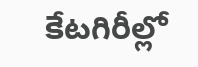కేటగిరీల్లో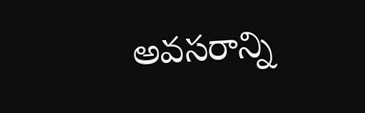అవసరాన్ని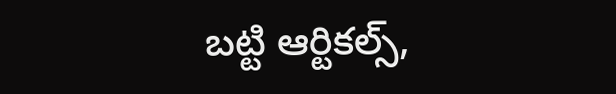బట్టి ఆర్టికల్స్,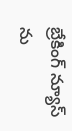బ్రేకింగ్ న్యూస్ ను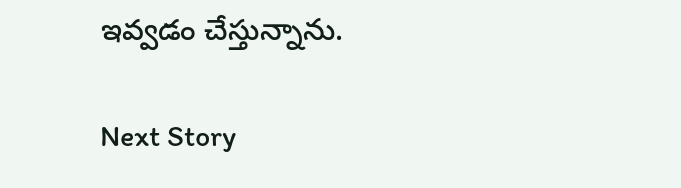ఇవ్వడం చేస్తున్నాను.

Next Story